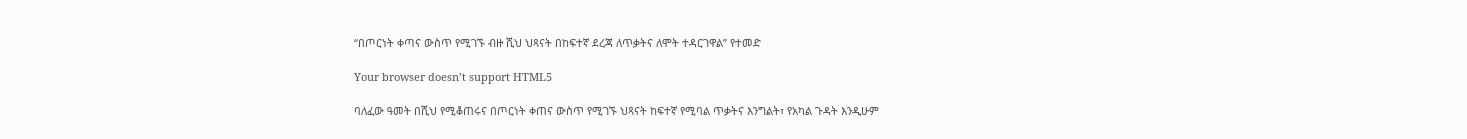“በጦርነት ቀጣና ውስጥ የሚገኙ ብዙ ሺህ ህጻናት በከፍተኛ ደረጃ ለጥቃትና ለሞት ተዳርገዋል” የተመድ

Your browser doesn’t support HTML5

ባለፈው ዓመት በሺህ የሚቆጠሩና በጦርነት ቀጠና ውስጥ የሚገኙ ህጻናት ከፍተኛ የሚባል ጥቃትና እንግልት፣ የአካል ጉዳት እንዲሁም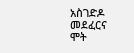አስገድዶ መደፈርና ሞት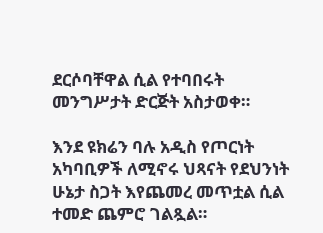ደርሶባቸዋል ሲል የተባበሩት መንግሥታት ድርጅት አስታወቀ።

እንደ ዩክሬን ባሉ አዲስ የጦርነት አካባቢዎች ለሚኖሩ ህጻናት የደህንነት ሁኔታ ስጋት እየጨመረ መጥቷል ሲል ተመድ ጨምሮ ገልጿል።